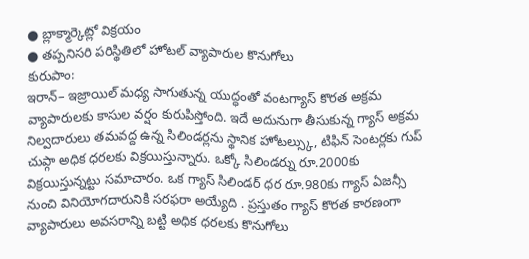● బ్లాక్మార్కెట్లో విక్రయం
● తప్పనిసరి పరిస్థితిలో హోటల్ వ్యాపారుల కొనుగోలు
కురుపాం:
ఇరాన్– ఇజ్రాయిల్ మధ్య సాగుతున్న యుద్ధంతో వంటగ్యాస్ కొరత అక్రమ వ్యాపారులకు కాసుల వర్షం కురుపిస్తోంది. ఇదే అదునుగా తీసుకున్న గ్యాస్ అక్రమ నిల్వదారులు తమవద్ద ఉన్న సిలిండర్లను స్థానిక హోటల్స్కు, టిఫిన్ సెంటర్లకు గుప్ చుప్గా అధిక ధరలకు విక్రయిస్తున్నారు. ఒక్కో సిలిండర్ను రూ.2000కు విక్రయిస్తున్నట్టు సమాచారం. ఒక గ్యాస్ సిలిండర్ ధర రూ.980కు గ్యాస్ ఏజన్సీ నుంచి వినియోగదారునికి సరఫరా అయ్యేది . ప్రస్తుతం గ్యాస్ కొరత కారణంగా వ్యాపారులు అవసరాన్ని బట్టి అధిక ధరలకు కొనుగోలు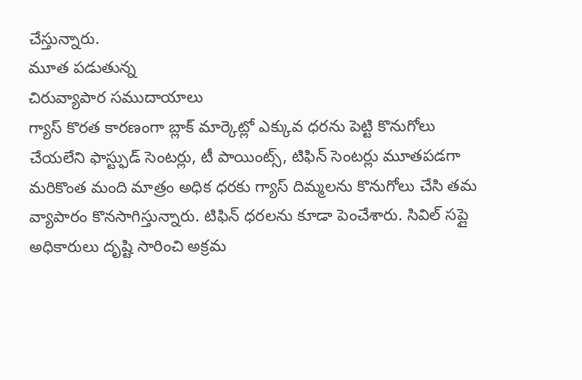చేస్తున్నారు.
మూత పడుతున్న
చిరువ్యాపార సముదాయాలు
గ్యాస్ కొరత కారణంగా బ్లాక్ మార్కెట్లో ఎక్కువ ధరను పెట్టి కొనుగోలు చేయలేని ఫాస్ట్ఫుడ్ సెంటర్లు, టీ పాయింట్స్, టిఫిన్ సెంటర్లు మూతపడగా మరికొంత మంది మాత్రం అధిక ధరకు గ్యాస్ దిమ్మలను కొనుగోలు చేసి తమ వ్యాపారం కొనసాగిస్తున్నారు. టిఫిన్ ధరలను కూడా పెంచేశారు. సివిల్ సప్లై అధికారులు దృష్టి సారించి అక్రమ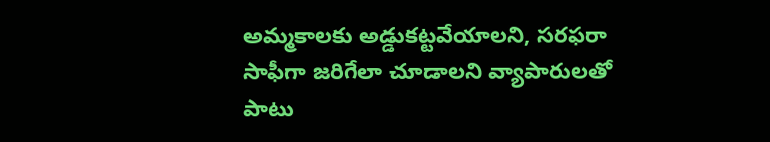అమ్మకాలకు అడ్డుకట్టవేయాలని, సరఫరా సాఫీగా జరిగేలా చూడాలని వ్యాపారులతో పాటు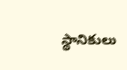స్థానికులు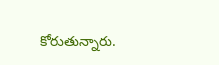కోరుతున్నారు.